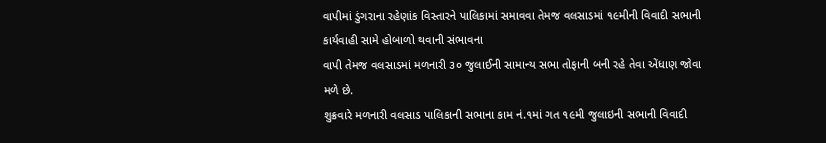વાપીમાં ડુંગરાના રહેણાંક વિસ્તારને પાલિકામાં સમાવવા તેમજ વલસાડમાં ૧૯મીની વિવાદી સભાની કાર્યવાહી સામે હોબાળો થવાની સંભાવના
વાપી તેમજ વલસાડમાં મળનારી ૩૦ જુલાઈની સામાન્ય સભા તોફાની બની રહે તેવા એંધાણ જોવા મળે છે.
શુક્રવારે મળનારી વલસાડ પાલિકાની સભાના કામ નં.૧માં ગત ૧૯મી જુલાઇની સભાની વિવાદી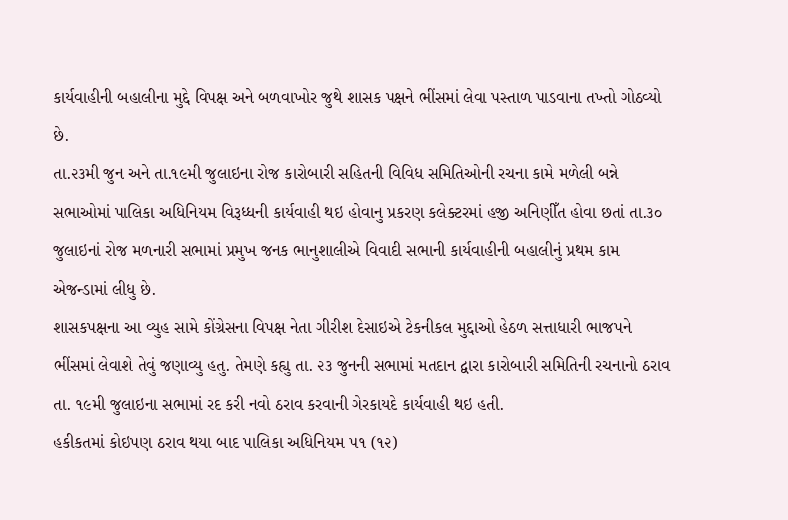કાર્યવાહીની બહાલીના મુદ્દે વિપક્ષ અને બળવાખોર જુથે શાસક પક્ષને ભીંસમાં લેવા પસ્તાળ પાડવાના તખ્તો ગોઠવ્યો છે.
તા.૨૩મી જુન અને તા.૧૯મી જુલાઇના રોજ કારોબારી સહિતની વિવિધ સમિતિઓની રચના કામે મળેલી બન્ને સભાઓમાં પાલિકા અધિનિયમ વિરૂધ્ધની કાર્યવાહી થઇ હોવાનુ પ્રકરણ કલેક્ટરમાં હજી અનિણીઁત હોવા છતાં તા.૩૦ જુલાઇનાં રોજ મળનારી સભામાં પ્રમુખ જનક ભાનુશાલીએ વિવાદી સભાની કાર્યવાહીની બહાલીનું પ્રથમ કામ એજન્ડામાં લીધુ છે.
શાસકપક્ષના આ વ્યુહ સામે કોંગ્રેસના વિપક્ષ નેતા ગીરીશ દેસાઇએ ટેકનીકલ મુદ્દાઓ હેઠળ સત્તાધારી ભાજપને ભીંસમાં લેવાશે તેવું જણાવ્યુ હતુ. તેમણે કહ્યુ તા. ૨૩ જુનની સભામાં મતદાન દ્વારા કારોબારી સમિતિની રચનાનો ઠરાવ તા. ૧૯મી જુલાઇના સભામાં રદ કરી નવો ઠરાવ કરવાની ગેરકાયદે કાર્યવાહી થઇ હતી.
હકીકતમાં કોઇપણ ઠરાવ થયા બાદ પાલિકા અધિનિયમ ૫૧ (૧૨)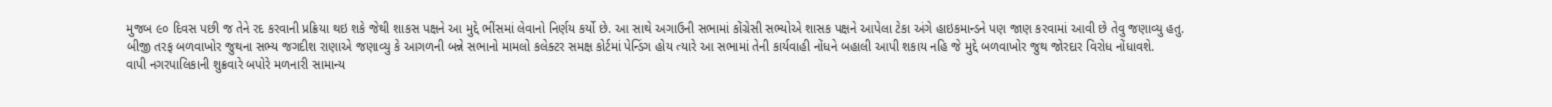મુજબ ૯૦ દિવસ પછી જ તેને રદ કરવાની પ્રક્રિયા થઇ શકે જેથી શાકસ પક્ષને આ મુદ્દે ભીંસમાં લેવાનો નિર્ણય કર્યો છે. આ સાથે અગાઉની સભામાં કોંગ્રેસી સભ્યોએ શાસક પક્ષને આપેલા ટેકા અંગે હાઇકમાન્ડને પણ જાણ કરવામાં આવી છે તેવુ જણાવ્યુ હતુ.
બીજી તરફ બળવાખોર જુથના સભ્ય જગદીશ રાણાએ જણાવ્યુ કે આગળની બન્ને સભાનો મામલો કલેક્ટર સમક્ષ કોર્ટમાં પેન્ડિંગ હોય ત્યારે આ સભામાં તેની કાર્યવાહી નોંધને બહાલી આપી શકાય નહિ જે મુદ્દે બળવાખોર જુથ જોરદાર વિરોધ નોંધાવશે.
વાપી નગરપાલિકાની શુક્રવારે બપોરે મળનારી સામાન્ય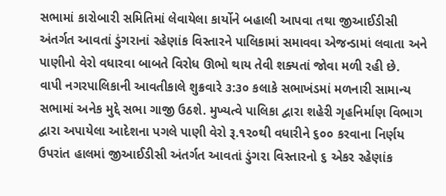સભામાં કારોબારી સમિતિમાં લેવાયેલા કાર્યોને બહાલી આપવા તથા જીઆઈડીસી અંતર્ગત આવતાં ડુંગરાનાં રહેણાંક વિસ્તારને પાલિકામાં સમાવવા એજન્ડામાં લવાતા અને પાણીનો વેરો વધારવા બાબતે વિરોધ ઊભો થાય તેવી શક્યતાં જોવા મળી રહી છે.
વાપી નગરપાલિકાની આવતીકાલે શુક્રવારે ૩:૩૦ કલાકે સભાખંડમાં મળનારી સામાન્ય સભામાં અનેક મુદ્દે સભા ગાજી ઉઠશે. મુખ્યત્વે પાલિકા દ્વારા શહેરી ગૃહનિર્માણ વિભાગ દ્વારા અપાયેલા આદેશના પગલે પાણી વેરો રૂ.૧૨૦થી વધારીને ૬૦૦ કરવાના નિર્ણય ઉપરાંત હાલમાં જીઆઈડીસી અંતર્ગત આવતાં ડુંગરા વિસ્તારનો ૬ એકર રહેણાંક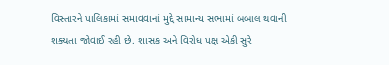વિસ્તારને પાલિકામાં સમાવવાનાં મુદ્દે સામાન્ય સભામાં બબાલ થવાની શક્યતા જોવાઈ રહી છે. શાસક અને વિરોધ પક્ષ એકી સુરે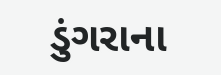ડુંગરાના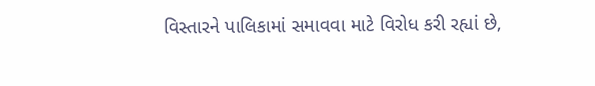વિસ્તારને પાલિકામાં સમાવવા માટે વિરોધ કરી રહ્યાં છે,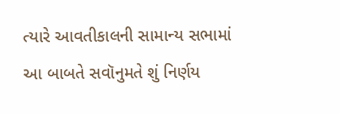ત્યારે આવતીકાલની સામાન્ય સભામાં આ બાબતે સવૉનુમતે શું નિર્ણય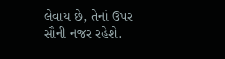લેવાય છે, તેનાં ઉપર સૌની નજર રહેશે.